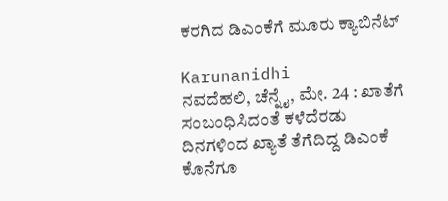ಕರಗಿದ ಡಿಎಂಕೆಗೆ ಮೂರು ಕ್ಯಾಬಿನೆಟ್

Karunanidhi
ನವದೆಹಲಿ, ಚೆನ್ನೈ, ಮೇ. 24 : ಖಾತೆಗೆ ಸಂಬಂಧಿಸಿದಂತೆ ಕಳೆದೆರಡು ದಿನಗಳಿಂದ ಖ್ಯಾತೆ ತೆಗೆದಿದ್ದ ಡಿಎಂಕೆ ಕೊನೆಗೂ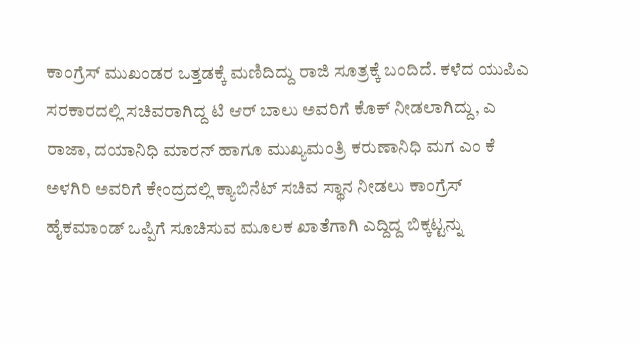ಕಾಂಗ್ರೆಸ್ ಮುಖಂಡರ ಒತ್ತಡಕ್ಕೆ ಮಣಿದಿದ್ದು ರಾಜಿ ಸೂತ್ರಕ್ಕೆ ಬಂದಿದೆ. ಕಳೆದ ಯುಪಿಎ ಸರಕಾರದಲ್ಲಿ ಸಚಿವರಾಗಿದ್ದ ಟಿ ಆರ್ ಬಾಲು ಅವರಿಗೆ ಕೊಕ್ ನೀಡಲಾಗಿದ್ದು, ಎ ರಾಜಾ, ದಯಾನಿಧಿ ಮಾರನ್ ಹಾಗೂ ಮುಖ್ಯಮಂತ್ರಿ ಕರುಣಾನಿಧಿ ಮಗ ಎಂ ಕೆ ಅಳಗಿರಿ ಅವರಿಗೆ ಕೇಂದ್ರದಲ್ಲಿ ಕ್ಯಾಬಿನೆಟ್ ಸಚಿವ ಸ್ಥಾನ ನೀಡಲು ಕಾಂಗ್ರೆಸ್ ಹೈಕಮಾಂಡ್ ಒಪ್ಪಿಗೆ ಸೂಚಿಸುವ ಮೂಲಕ ಖಾತೆಗಾಗಿ ಎದ್ದಿದ್ದ ಬಿಕ್ಕಟ್ಟನ್ನು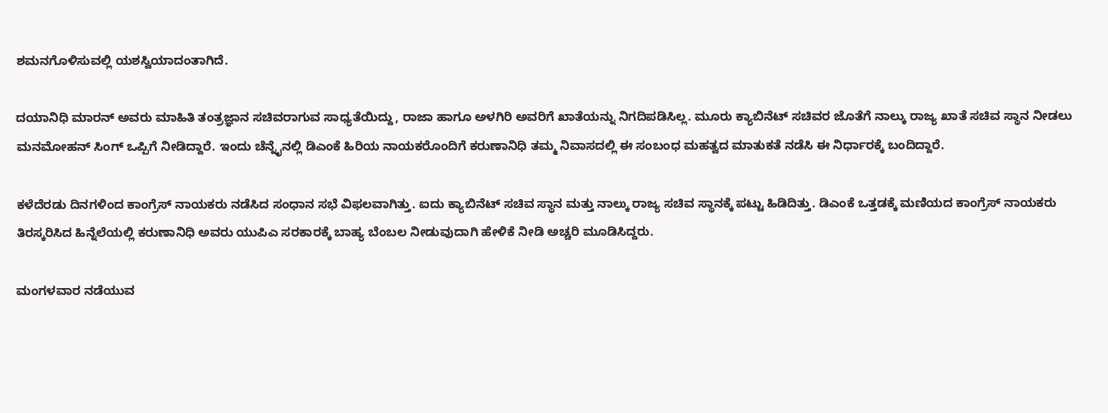ಶಮನಗೊಳಿಸುವಲ್ಲಿ ಯಶಸ್ವಿಯಾದಂತಾಗಿದೆ.

ದಯಾನಿಧಿ ಮಾರನ್ ಅವರು ಮಾಹಿತಿ ತಂತ್ರಜ್ಞಾನ ಸಚಿವರಾಗುವ ಸಾಧ್ಯತೆಯಿದ್ದು, ರಾಜಾ ಹಾಗೂ ಅಳಗಿರಿ ಅವರಿಗೆ ಖಾತೆಯನ್ನು ನಿಗದಿಪಡಿಸಿಲ್ಲ. ಮೂರು ಕ್ಯಾಬಿನೆಟ್ ಸಚಿವರ ಜೊತೆಗೆ ನಾಲ್ಕು ರಾಜ್ಯ ಖಾತೆ ಸಚಿವ ಸ್ಥಾನ ನೀಡಲು ಮನಮೋಹನ್ ಸಿಂಗ್ ಒಪ್ಪಿಗೆ ನೀಡಿದ್ದಾರೆ. ಇಂದು ಚೆನ್ನೈನಲ್ಲಿ ಡಿಎಂಕೆ ಹಿರಿಯ ನಾಯಕರೊಂದಿಗೆ ಕರುಣಾನಿಧಿ ತಮ್ಮ ನಿವಾಸದಲ್ಲಿ ಈ ಸಂಬಂಧ ಮಹತ್ವದ ಮಾತುಕತೆ ನಡೆಸಿ ಈ ನಿರ್ಧಾರಕ್ಕೆ ಬಂದಿದ್ದಾರೆ.

ಕಳೆದೆರಡು ದಿನಗಳಿಂದ ಕಾಂಗ್ರೆಸ್ ನಾಯಕರು ನಡೆಸಿದ ಸಂಧಾನ ಸಭೆ ವಿಫಲವಾಗಿತ್ತು. ಐದು ಕ್ಯಾಬಿನೆಟ್ ಸಚಿವ ಸ್ಥಾನ ಮತ್ತು ನಾಲ್ಕು ರಾಜ್ಯ ಸಚಿವ ಸ್ಥಾನಕ್ಕೆ ಪಟ್ಟು ಹಿಡಿದಿತ್ತು. ಡಿಎಂಕೆ ಒತ್ತಡಕ್ಕೆ ಮಣಿಯದ ಕಾಂಗ್ರೆಸ್ ನಾಯಕರು ತಿರಸ್ಕರಿಸಿದ ಹಿನ್ನೆಲೆಯಲ್ಲಿ ಕರುಣಾನಿಧಿ ಅವರು ಯುಪಿಎ ಸರಕಾರಕ್ಕೆ ಬಾಹ್ಯ ಬೆಂಬಲ ನೀಡುವುದಾಗಿ ಹೇಳಿಕೆ ನೀಡಿ ಅಚ್ಚರಿ ಮೂಡಿಸಿದ್ದರು.

ಮಂಗಳವಾರ ನಡೆಯುವ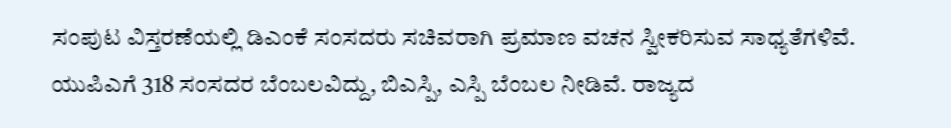ಸಂಪುಟ ವಿಸ್ತರಣೆಯಲ್ಲಿ ಡಿಎಂಕೆ ಸಂಸದರು ಸಚಿವರಾಗಿ ಪ್ರಮಾಣ ವಚನ ಸ್ವೀಕರಿಸುವ ಸಾಧ್ಯತೆಗಳಿವೆ. ಯುಪಿಎಗೆ 318 ಸಂಸದರ ಬೆಂಬಲವಿದ್ದು, ಬಿಎಸ್ಪಿ, ಎಸ್ಪಿ ಬೆಂಬಲ ನೀಡಿವೆ. ರಾಜ್ಯದ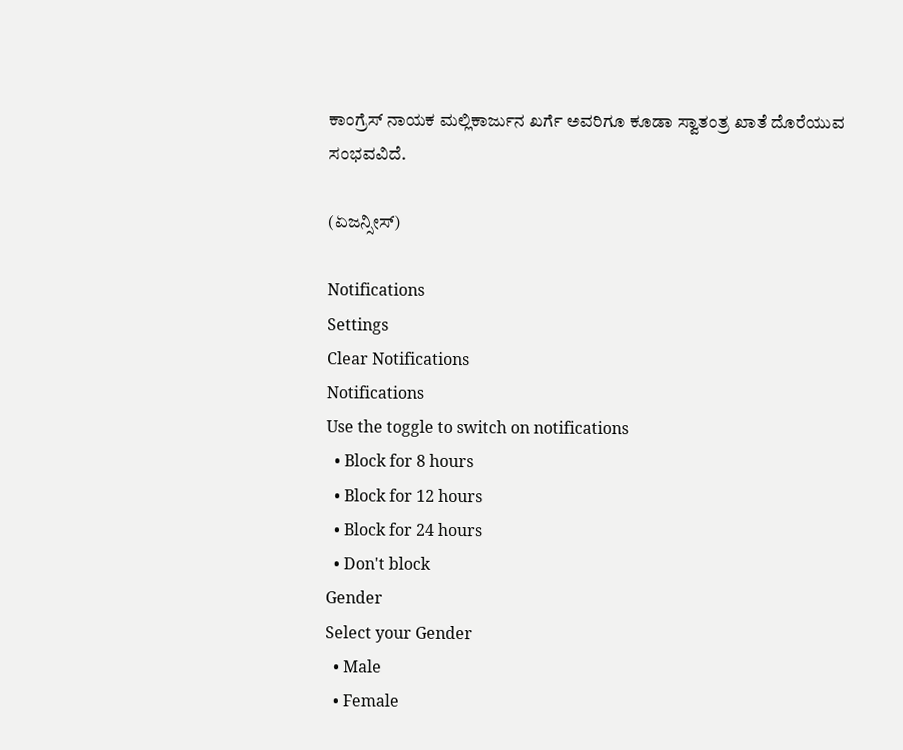ಕಾಂಗ್ರೆಸ್ ನಾಯಕ ಮಲ್ಲಿಕಾರ್ಜುನ ಖರ್ಗೆ ಅವರಿಗೂ ಕೂಡಾ ಸ್ವಾತಂತ್ರ ಖಾತೆ ದೊರೆಯುವ ಸಂಭವವಿದೆ.

(ಏಜನ್ಸೀಸ್)

Notifications
Settings
Clear Notifications
Notifications
Use the toggle to switch on notifications
  • Block for 8 hours
  • Block for 12 hours
  • Block for 24 hours
  • Don't block
Gender
Select your Gender
  • Male
  • Female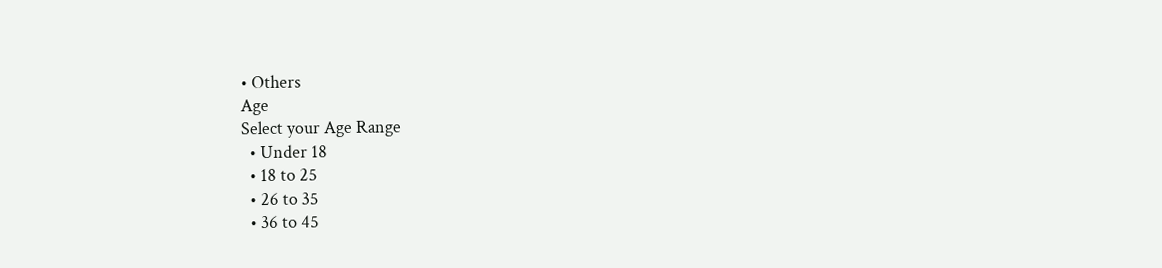• Others
Age
Select your Age Range
  • Under 18
  • 18 to 25
  • 26 to 35
  • 36 to 45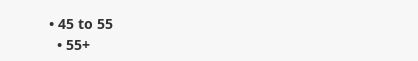• 45 to 55
  • 55+